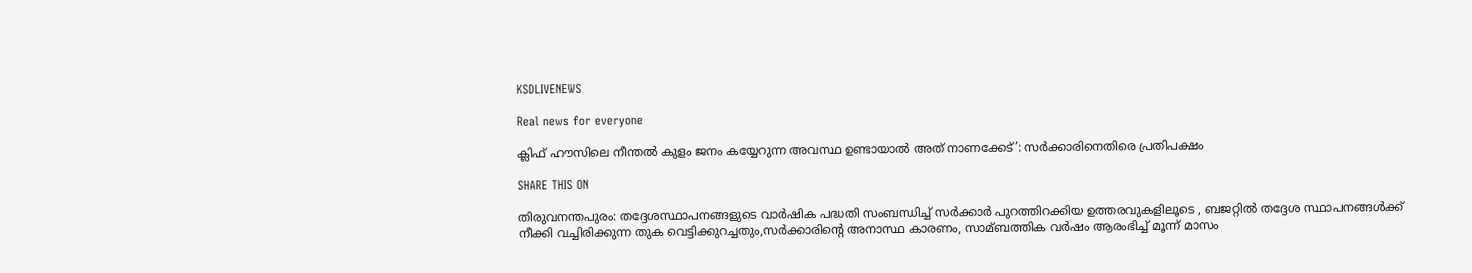KSDLIVENEWS

Real news for everyone

ക്ലിഫ് ഹൗസിലെ നീന്തല്‍ കുളം ജനം കയ്യേറുന്ന അവസ്ഥ ഉണ്ടായാല്‍ അത് നാണക്കേട്’: സര്‍ക്കാരിനെതിരെ പ്രതിപക്ഷം

SHARE THIS ON

തിരുവനന്തപുരം: തദ്ദേശസ്ഥാപനങ്ങളുടെ വാര്‍ഷിക പദ്ധതി സംബന്ധിച്ച്‌ സര്‍ക്കാര്‍ പുറത്തിറക്കിയ ഉത്തരവുകളിലൂടെ , ബജറ്റില്‍ തദ്ദേശ സ്ഥാപനങ്ങള്‍ക്ക് നീക്കി വച്ചിരിക്കുന്ന തുക വെട്ടിക്കുറച്ചതും,സര്‍ക്കാരിന്‍റെ അനാസ്ഥ കാരണം, സാമ്ബത്തിക വര്‍ഷം ആരംഭിച്ച്‌ മൂന്ന് മാസം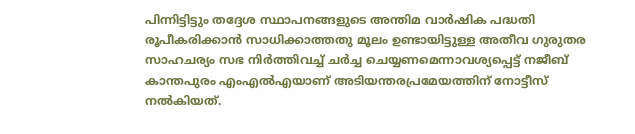പിന്നിട്ടിട്ടും തദ്ദേശ സ്ഥാപനങ്ങളുടെ അന്തിമ വാര്‍ഷിക പദ്ധതി രൂപീകരിക്കാന്‍ സാധിക്കാത്തതു മൂലം ഉണ്ടായിട്ടുള്ള അതീവ ഗുരുതര സാഹചര്യം സഭ നിര്‍ത്തിവച്ച്‌ ചര്‍ച്ച ചെയ്യണമെന്നാവശ്യപ്പെട്ട് നജീബ് കാന്തപുരം എംഎല്‍എയാണ് അടിയന്തരപ്രമേയത്തിന് നോട്ടീസ് നല്‍കിയത്.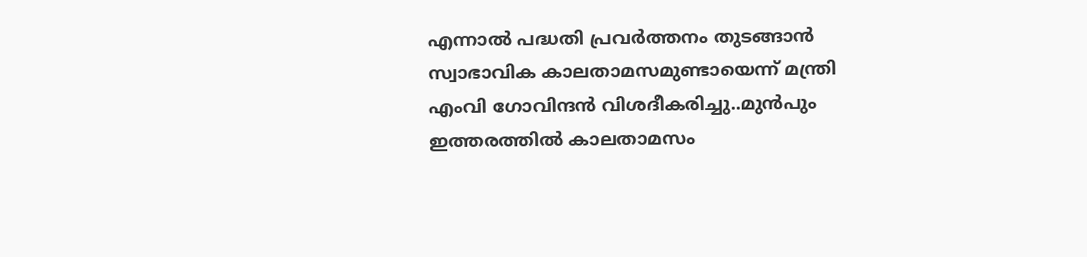എന്നാല്‍ പദ്ധതി പ്രവര്‍ത്തനം തുടങ്ങാന്‍ സ്വാഭാവിക കാലതാമസമുണ്ടായെന്ന് മന്ത്രി എംവി ഗോവിന്ദന്‍ വിശദീകരിച്ചു..മുന്‍പും ഇത്തരത്തില്‍ കാലതാമസം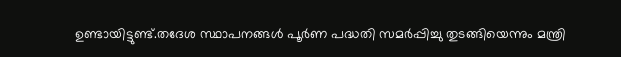ഉണ്ടായിട്ടുണ്ട്.തദേശ സ്ഥാപനങ്ങള്‍ പൂര്‍ണ പദ്ധതി സമര്‍പ്പിച്ചു തുടങ്ങിയെന്നും മന്ത്രി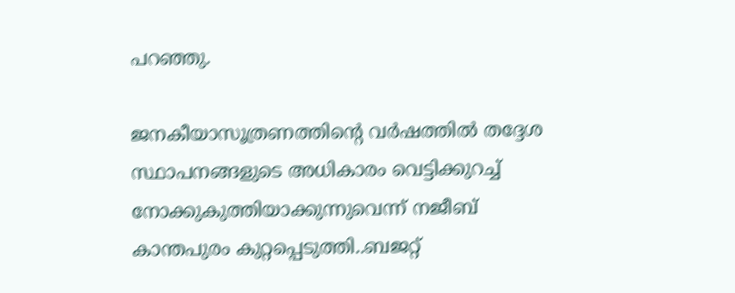പറഞ്ഞു.

ജനകീയാസൂത്രണത്തിന്റെ വര്‍ഷത്തില്‍ തദ്ദേശ സ്ഥാപനങ്ങളുടെ അധികാരം വെട്ടിക്കുറച്ച്‌ നോക്കുകുത്തിയാക്കുന്നുവെന്ന് നജീബ് കാന്തപുരം കുറ്റപ്പെടുത്തി..ബജറ്റ്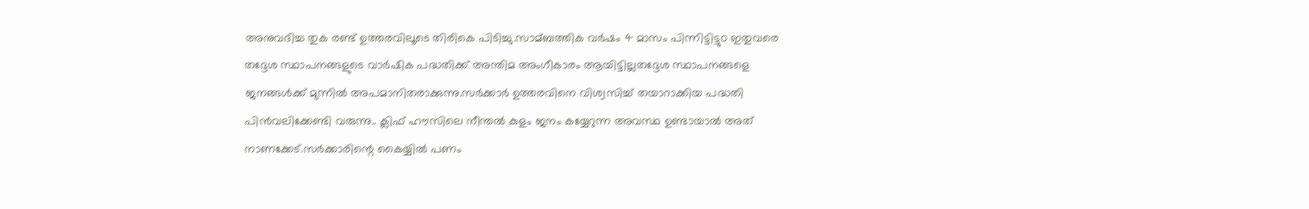അനുവദിച്ച തുക രണ്ട് ഉത്തരവിലൂടെ തിരികെ പിടിച്ചു.സാമ്ബത്തിക വര്‍ഷം 4 മാസം പിന്നിട്ടിട്ടുo ഇതുവരെ തദ്ദേശ സ്ഥാപനങ്ങളുടെ വാര്‍ഷിക പദ്ധതിക്ക് അന്തിമ അംഗീകാരം ആയിട്ടില്ലതദ്ദേശ സ്ഥാപനങ്ങളെ ജനങ്ങള്‍ക്ക് മുന്നില്‍ അപമാനിതരാക്കുന്നു.സര്‍ക്കാര്‍ ഉത്തരവിനെ വിശ്വസിച്ച്‌ തയാറാക്കിയ പദ്ധതി പിന്‍വലിക്കേണ്ടി വരുന്നു.. ക്ലിഫ് ഹൗസിലെ നീന്തല്‍ കുളം ജനം കയ്യേറുന്ന അവസ്ഥ ഉണ്ടായാല്‍ അത് നാണക്കേട്.സര്‍ക്കാരിന്റെ കൈയ്യില്‍ പണം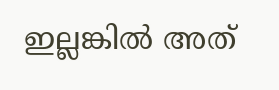ഇല്ലങ്കില്‍ അത്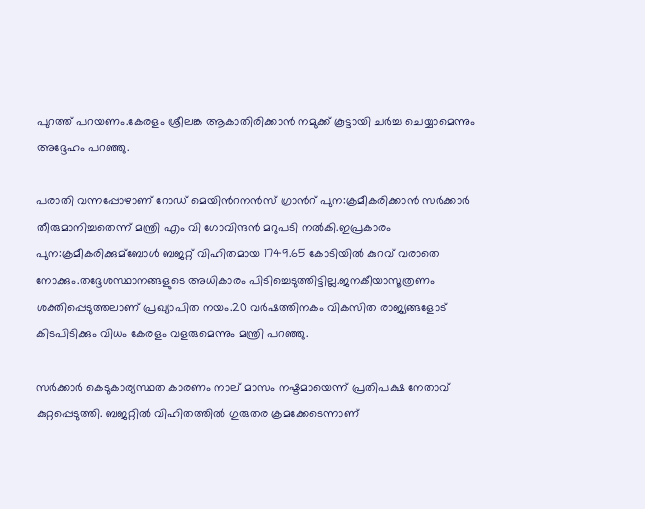പുറത്ത് പറയണം.കേരളം ശ്രീലങ്ക ആകാതിരിക്കാന്‍ നമുക്ക് കൂട്ടായി ചര്‍ച്ച ചെയ്യാമെന്നും അദ്ദേഹം പറഞ്ഞു.

പരാതി വന്നപ്പോഴാണ് റോഡ് മെയിന്‍റനന്‍സ് ഗ്രാന്‍റ് പുന:ക്രമീകരിക്കാന്‍ സര്‍ക്കാര്‍ തീരുമാനിച്ചതെന്ന് മന്ത്രി എം വി ഗോവിന്ദന്‍ മറുപടി നല്‍കി.ഇപ്രകാരം പുന:ക്രമീകരിക്കുമ്ബോള്‍ ബജറ്റ് വിഹിതമായ 1749.65 കോടിയില്‍ കുറവ് വരാതെ നോക്കും.തദ്ദേശസ്ഥാനങ്ങളുടെ അധികാരം പിടിച്ചെടുത്തിട്ടില്ല.ജനകീയാസൂത്രണം ശക്തിപ്പെടുത്തലാണ് പ്രഖ്യാപിത നയം.20 വര്‍ഷത്തിനകം വികസിത രാജ്യങ്ങളോട് കിടപിടിക്കും വിധം കേരളം വളരുമെന്നും മന്ത്രി പറഞ്ഞു.

സര്‍ക്കാര്‍ കെടുകാര്യസ്ഥത കാരണം നാല് മാസം നഷ്ടമായെന്ന് പ്രതിപക്ഷ നേതാവ് കുറ്റപ്പെടുത്തി. ബജറ്റില്‍ വിഹിതത്തില്‍ ഗുരുതര ക്രമക്കേടെന്നാണ്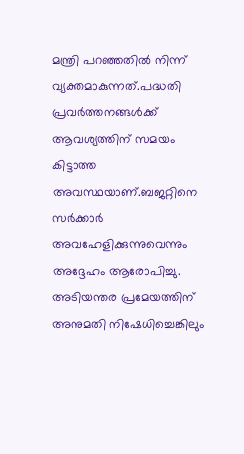മന്ത്രി പറഞ്ഞതില്‍ നിന്ന് വ്യക്തമാകുന്നത്.പദ്ധതി പ്രവര്‍ത്തനങ്ങള്‍ക്ക് ആവശ്യത്തിന് സമയം കിട്ടാത്ത അവസ്ഥയാണ്.ബജറ്റിനെ സര്‍ക്കാര്‍ അവഹേളിക്കുന്നുവെന്നും അദ്ദേഹം ആരോപിച്ചു. അടിയന്തര പ്രമേയത്തിന് അനുമതി നിഷേധിച്ചെങ്കിലും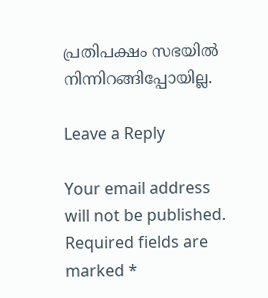പ്രതിപക്ഷം സഭയില്‍ നിന്നിറങ്ങിപ്പോയില്ല.

Leave a Reply

Your email address will not be published. Required fields are marked *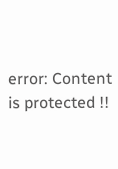error: Content is protected !!